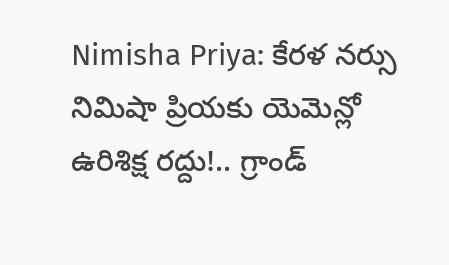Nimisha Priya: కేరళ నర్సు నిమిషా ప్రియకు యెమెన్లో ఉరిశిక్ష రద్దు!.. గ్రాండ్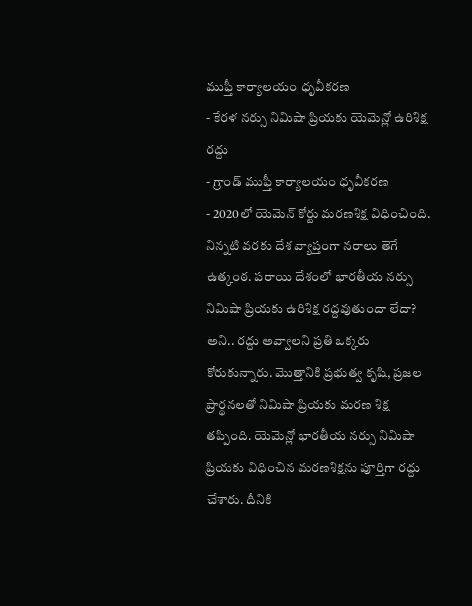ముఫ్తీ కార్యాలయం ధృవీకరణ
- కేరళ నర్సు నిమిషా ప్రియకు యెమెన్లో ఉరిశిక్ష రద్దు
- గ్రాండ్ ముఫ్తీ కార్యాలయం ధృవీకరణ
- 2020లో యెమెన్ కోర్టు మరణశిక్ష విధించింది.
నిన్నటి వరకు దేశ వ్యాప్తంగా నరాలు తెగే ఉత్కంఠ. పరాయి దేశంలో భారతీయ నర్సు నిమిషా ప్రియకు ఉరిశిక్ష రద్దవుతుందా లేదా? అని.. రద్దు అవ్వాలని ప్రతి ఒక్కరు కోరుకున్నారు. మొత్తానికి ప్రభుత్వ కృషి, ప్రజల ప్రార్థనలతో నిమిషా ప్రియకు మరణ శిక్ష తప్పింది. యెమెన్లో భారతీయ నర్సు నిమిషా ప్రియకు విధించిన మరణశిక్షను పూర్తిగా రద్దు చేశారు. దీనికి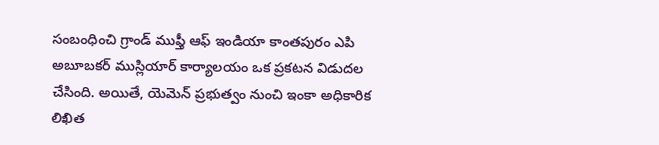సంబంధించి గ్రాండ్ ముఫ్తీ ఆఫ్ ఇండియా కాంతపురం ఎపి అబూబకర్ ముస్లియార్ కార్యాలయం ఒక ప్రకటన విడుదల చేసింది. అయితే, యెమెన్ ప్రభుత్వం నుంచి ఇంకా అధికారిక లిఖిత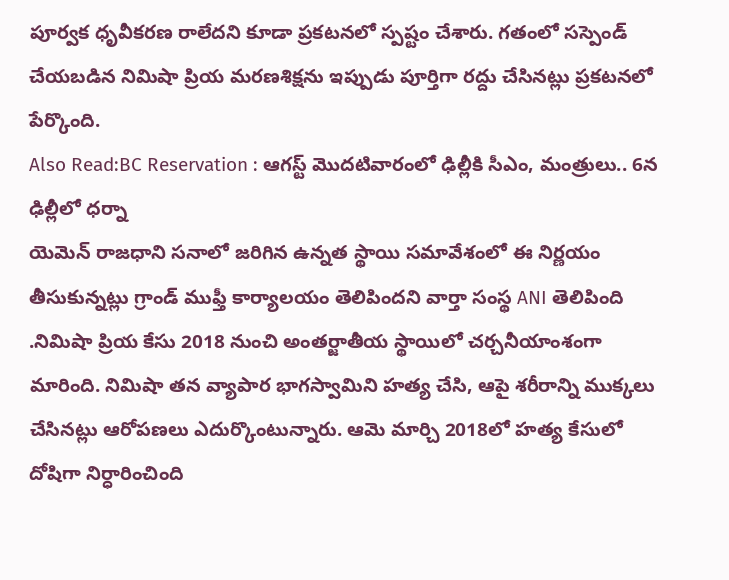పూర్వక ధృవీకరణ రాలేదని కూడా ప్రకటనలో స్పష్టం చేశారు. గతంలో సస్పెండ్ చేయబడిన నిమిషా ప్రియ మరణశిక్షను ఇప్పుడు పూర్తిగా రద్దు చేసినట్లు ప్రకటనలో పేర్కొంది.
Also Read:BC Reservation : ఆగస్ట్ మొదటివారంలో ఢిల్లీకి సీఎం, మంత్రులు.. 6న ఢిల్లీలో ధర్నా
యెమెన్ రాజధాని సనాలో జరిగిన ఉన్నత స్థాయి సమావేశంలో ఈ నిర్ణయం తీసుకున్నట్లు గ్రాండ్ ముఫ్తీ కార్యాలయం తెలిపిందని వార్తా సంస్థ ANI తెలిపింది .నిమిషా ప్రియ కేసు 2018 నుంచి అంతర్జాతీయ స్థాయిలో చర్చనీయాంశంగా మారింది. నిమిషా తన వ్యాపార భాగస్వామిని హత్య చేసి, ఆపై శరీరాన్ని ముక్కలు చేసినట్లు ఆరోపణలు ఎదుర్కొంటున్నారు. ఆమె మార్చి 2018లో హత్య కేసులో దోషిగా నిర్ధారించింది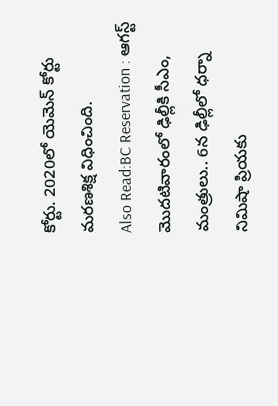కోర్టు. 2020లో యెమెన్ కోర్టు మరణశిక్ష విధించింది.
Also Read:BC Reservation : ఆగస్ట్ మొదటివారంలో ఢిల్లీకి సీఎం, మంత్రులు.. 6న ఢిల్లీలో ధర్నా
నిమిషా ప్రియకు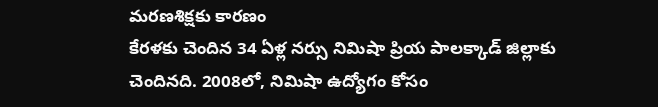మరణశిక్షకు కారణం
కేరళకు చెందిన 34 ఏళ్ల నర్సు నిమిషా ప్రియ పాలక్కాడ్ జిల్లాకు చెందినది. 2008లో, నిమిషా ఉద్యోగం కోసం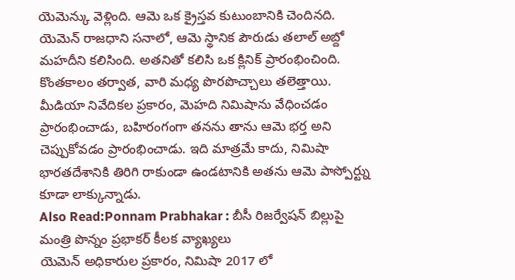యెమెన్కు వెళ్లింది. ఆమె ఒక క్రైస్తవ కుటుంబానికి చెందినది. యెమెన్ రాజధాని సనాలో, ఆమె స్థానిక పౌరుడు తలాల్ అబ్దో మహదీని కలిసింది. అతనితో కలిసి ఒక క్లినిక్ ప్రారంభించింది. కొంతకాలం తర్వాత, వారి మధ్య పొరపొచ్చాలు తలెత్తాయి.
మీడియా నివేదికల ప్రకారం, మెహది నిమిషాను వేధించడం ప్రారంభించాడు, బహిరంగంగా తనను తాను ఆమె భర్త అని చెప్పుకోవడం ప్రారంభించాడు. ఇది మాత్రమే కాదు, నిమిషా భారతదేశానికి తిరిగి రాకుండా ఉండటానికి అతను ఆమె పాస్పోర్ట్ను కూడా లాక్కున్నాడు.
Also Read:Ponnam Prabhakar : బీసీ రిజర్వేషన్ బిల్లుపై మంత్రి పొన్నం ప్రభాకర్ కీలక వ్యాఖ్యలు
యెమెన్ అధికారుల ప్రకారం, నిమిషా 2017 లో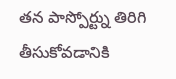తన పాస్పోర్ట్ను తిరిగి తీసుకోవడానికి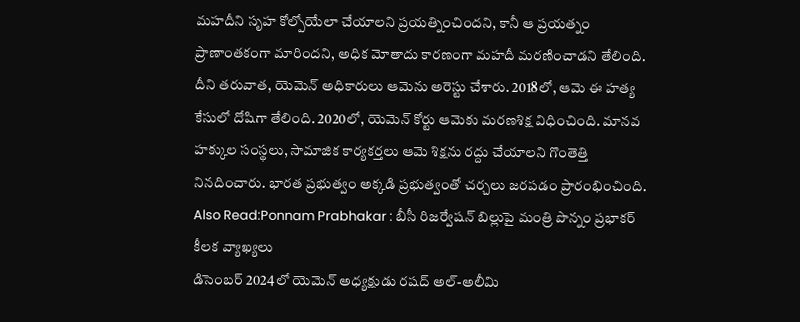మహదీని సృహ కోల్పోయేలా చేయాలని ప్రయత్నించిందని, కానీ ఆ ప్రయత్నం ప్రాణాంతకంగా మారిందని, అధిక మోతాదు కారణంగా మహదీ మరణించాడని తేలింది. దీని తరువాత, యెమెన్ అధికారులు ఆమెను అరెస్టు చేశారు. 2018లో, ఆమె ఈ హత్య కేసులో దోషిగా తేలింది. 2020లో, యెమెన్ కోర్టు ఆమెకు మరణశిక్ష విధించింది. మానవ హక్కుల సంస్థలు, సామాజిక కార్యకర్తలు ఆమె శిక్షను రద్దు చేయాలని గొంతెత్తి నినదించారు. భారత ప్రభుత్వం అక్కడి ప్రభుత్వంతో చర్చలు జరపడం ప్రారంభించింది.
Also Read:Ponnam Prabhakar : బీసీ రిజర్వేషన్ బిల్లుపై మంత్రి పొన్నం ప్రభాకర్ కీలక వ్యాఖ్యలు
డిసెంబర్ 2024లో యెమెన్ అధ్యక్షుడు రషద్ అల్-అలీమి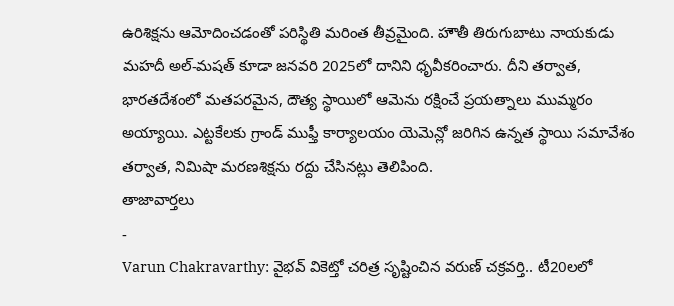ఉరిశిక్షను ఆమోదించడంతో పరిస్థితి మరింత తీవ్రమైంది. హౌతీ తిరుగుబాటు నాయకుడు మహదీ అల్-మషత్ కూడా జనవరి 2025లో దానిని ధృవీకరించారు. దీని తర్వాత, భారతదేశంలో మతపరమైన, దౌత్య స్థాయిలో ఆమెను రక్షించే ప్రయత్నాలు ముమ్మరం అయ్యాయి. ఎట్టకేలకు గ్రాండ్ ముఫ్తీ కార్యాలయం యెమెన్లో జరిగిన ఉన్నత స్థాయి సమావేశం తర్వాత, నిమిషా మరణశిక్షను రద్దు చేసినట్లు తెలిపింది.
తాజావార్తలు
-
Varun Chakravarthy: వైభవ్ వికెట్తో చరిత్ర సృష్టించిన వరుణ్ చక్రవర్తి.. టీ20లలో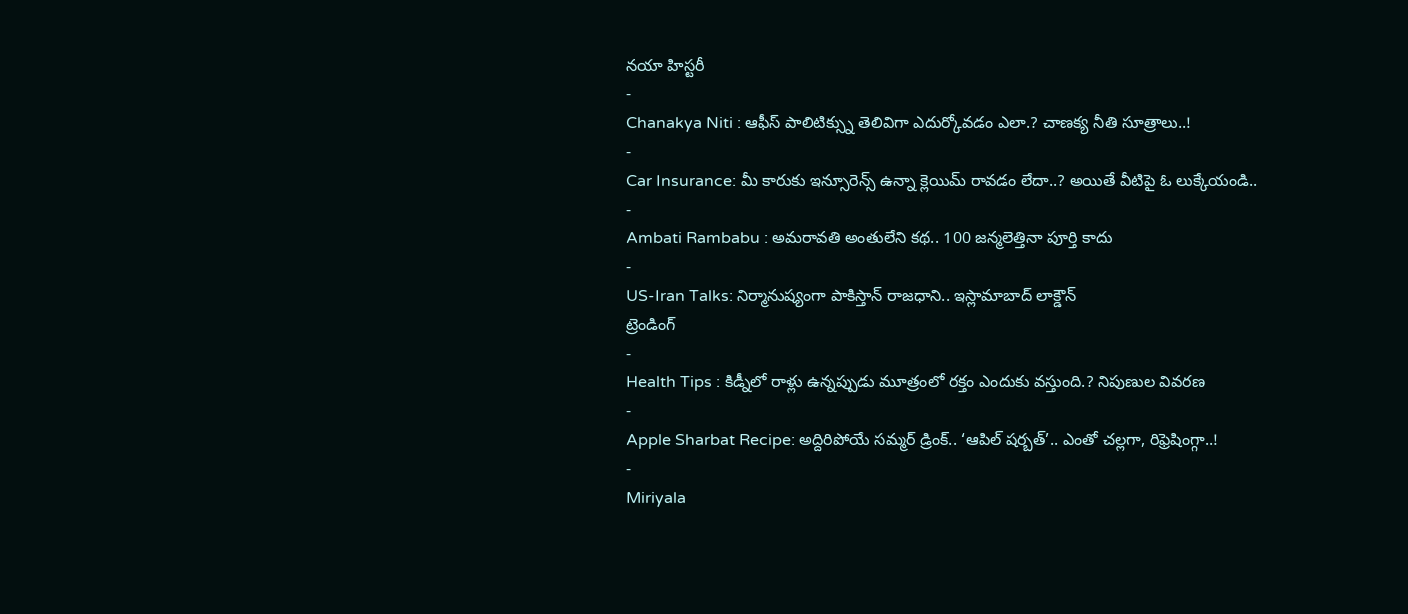నయా హిస్టరీ
-
Chanakya Niti : ఆఫీస్ పాలిటిక్స్ను తెలివిగా ఎదుర్కోవడం ఎలా.? చాణక్య నీతి సూత్రాలు..!
-
Car Insurance: మీ కారుకు ఇన్సూరెన్స్ ఉన్నా క్లెయిమ్ రావడం లేదా..? అయితే వీటిపై ఓ లుక్కేయండి..
-
Ambati Rambabu : అమరావతి అంతులేని కథ.. 100 జన్మలెత్తినా పూర్తి కాదు
-
US-Iran Talks: నిర్మానుష్యంగా పాకిస్తాన్ రాజధాని.. ఇస్లామాబాద్ లాక్డౌన్
ట్రెండింగ్
-
Health Tips : కిడ్నీలో రాళ్లు ఉన్నప్పుడు మూత్రంలో రక్తం ఎందుకు వస్తుంది.? నిపుణుల వివరణ
-
Apple Sharbat Recipe: అద్దిరిపోయే సమ్మర్ డ్రింక్.. ‘ఆపిల్ షర్బత్’.. ఎంతో చల్లగా, రిఫ్రెషింగ్గా..!
-
Miriyala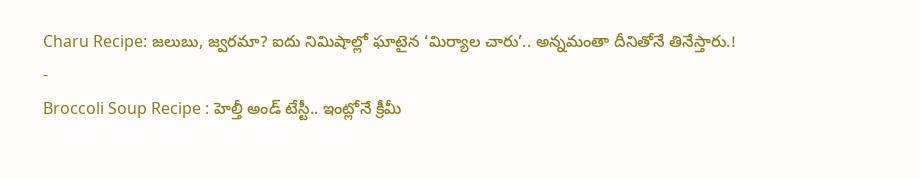Charu Recipe: జలుబు, జ్వరమా? ఐదు నిమిషాల్లో ఘాటైన ‘మిర్యాల చారు’.. అన్నమంతా దీనితోనే తినేస్తారు.!
-
Broccoli Soup Recipe : హెల్తీ అండ్ టేస్టీ.. ఇంట్లోనే క్రీమీ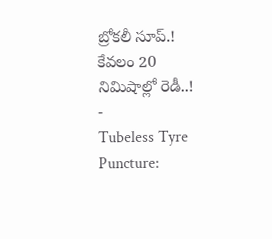బ్రోకలీ సూప్.! కేవలం 20 నిమిషాల్లో రెడీ..!
-
Tubeless Tyre Puncture: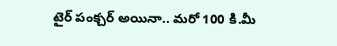టైర్ పంక్చర్ అయినా.. మరో 100 కి.మీ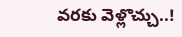వరకు వెళ్లొచ్చు..!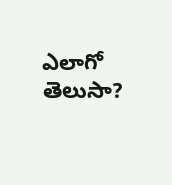ఎలాగో తెలుసా?